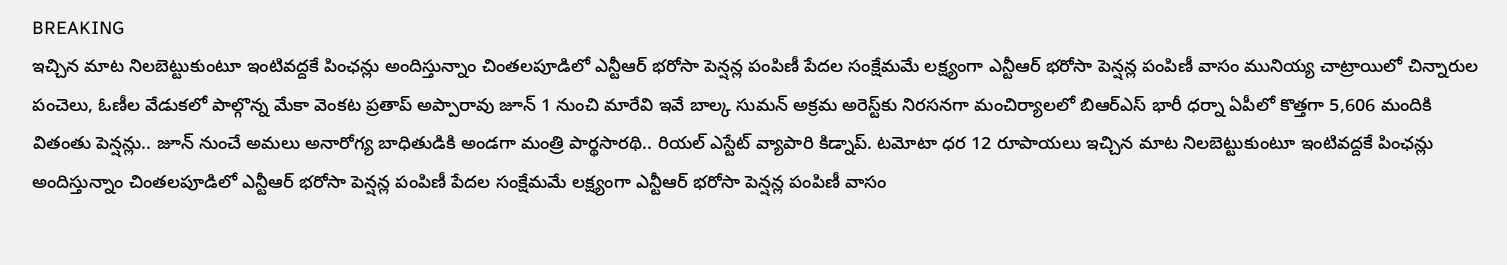BREAKING
ఇచ్చిన మాట నిలబెట్టుకుంటూ ఇంటివద్దకే పింఛన్లు అందిస్తున్నాం చింతలపూడిలో ఎన్టీఆర్ భరోసా పెన్షన్ల పంపిణీ పేదల సంక్షేమమే లక్ష్యంగా ఎన్టీఆర్ భరోసా పెన్షన్ల పంపిణీ వాసం మునియ్య చాట్రాయిలో చిన్నారుల పంచెలు, ఓణీల వేడుకలో పాల్గొన్న మేకా వెంకట ప్రతాప్ అప్పారావు జూన్ 1 నుంచి మారేవి ఇవే బాల్క సుమన్ అక్రమ అరెస్ట్‌కు నిరసనగా మంచిర్యాలలో బిఆర్‌ఎస్ భారీ ధర్నా ఏపీలో కొత్తగా 5,606 మందికి వితంతు పెన్షన్లు.. జూన్ నుంచే అమలు అనారోగ్య బాధితుడికి అండగా మంత్రి పార్థసారథి.. రియల్ ఎస్టేట్ వ్యాపారి కిడ్నాప్. టమోటా ధర 12 రూపాయలు ఇచ్చిన మాట నిలబెట్టుకుంటూ ఇంటివద్దకే పింఛన్లు అందిస్తున్నాం చింతలపూడిలో ఎన్టీఆర్ భరోసా పెన్షన్ల పంపిణీ పేదల సంక్షేమమే లక్ష్యంగా ఎన్టీఆర్ భరోసా పెన్షన్ల పంపిణీ వాసం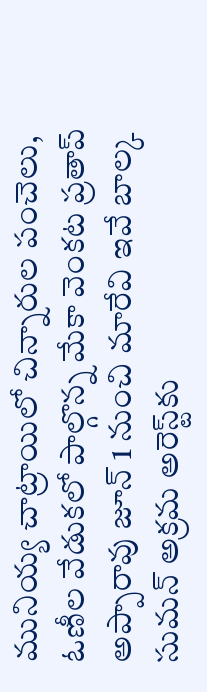మునియ్య చాట్రాయిలో చిన్నారుల పంచెలు, ఓణీల వేడుకలో పాల్గొన్న మేకా వెంకట ప్రతాప్ అప్పారావు జూన్ 1 నుంచి మారేవి ఇవే బాల్క సుమన్ అక్రమ అరెస్ట్‌కు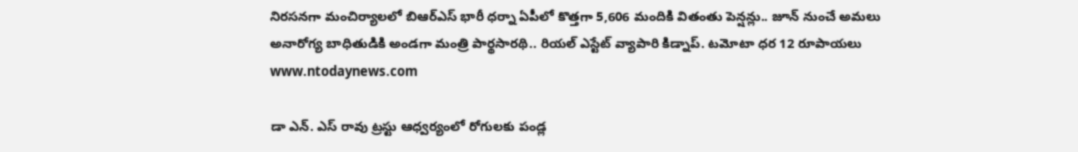నిరసనగా మంచిర్యాలలో బిఆర్‌ఎస్ భారీ ధర్నా ఏపీలో కొత్తగా 5,606 మందికి వితంతు పెన్షన్లు.. జూన్ నుంచే అమలు అనారోగ్య బాధితుడికి అండగా మంత్రి పార్థసారథి.. రియల్ ఎస్టేట్ వ్యాపారి కిడ్నాప్. టమోటా ధర 12 రూపాయలు
www.ntodaynews.com

డా ఎన్. ఎస్ రావు ట్రస్టు ఆధ్వర్యంలో రోగులకు పండ్ల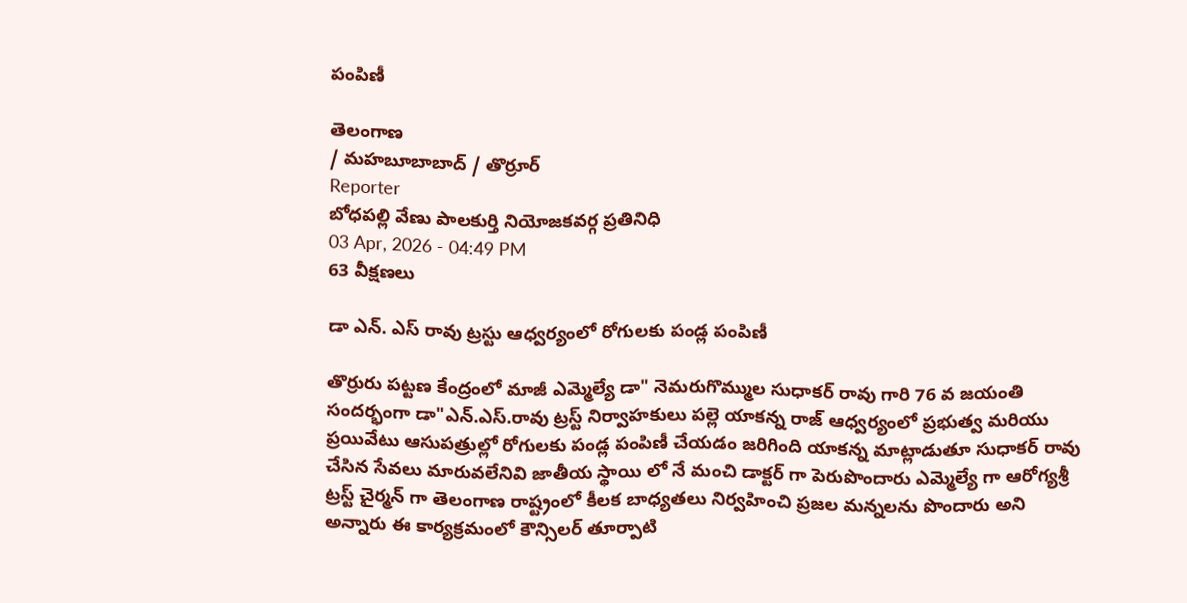పంపిణీ

తెలంగాణ
/ మహబూబాబాద్ / తొర్రూర్
Reporter
బోధపల్లి వేణు పాలకుర్తి నియోజకవర్గ ప్రతినిధి
03 Apr, 2026 - 04:49 PM
63 వీక్షణలు

డా ఎన్. ఎస్ రావు ట్రస్టు ఆధ్వర్యంలో రోగులకు పండ్ల పంపిణీ

తొర్రురు పట్టణ కేంద్రంలో మాజీ ఎమ్మెల్యే డా" నెమరుగొమ్ముల సుధాకర్ రావు గారి 76 వ జయంతి సందర్భంగా డా"ఎన్.ఎస్.రావు ట్రస్ట్ నిర్వాహకులు పల్లె యాకన్న రాజ్ ఆధ్వర్యంలో ప్రభుత్వ మరియు ప్రయివేటు ఆసుపత్రుల్లో రోగులకు పండ్ల పంపిణీ చేయడం జరిగింది యాకన్న మాట్లాడుతూ సుధాకర్ రావు చేసిన సేవలు మారువలేనివి జాతీయ స్థాయి లో నే మంచి డాక్టర్ గా పెరుపొందారు ఎమ్మెల్యే గా ఆరోగ్యశ్రీ ట్రస్ట్ చైర్మన్ గా తెలంగాణ రాష్ట్రంలో కీలక బాధ్యతలు నిర్వహించి ప్రజల మన్నలను పొందారు అని అన్నారు ఈ కార్యక్రమంలో కౌన్సిలర్ తూర్పాటి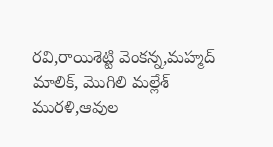రవి,రాయిశెట్టి వెంకన్న,మహ్మద్ మాలిక్, మొగిలి మల్లేశ్ మురళి,ఆవుల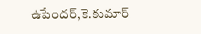ఉపేందర్,కె.కుమార్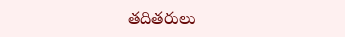తదితరులు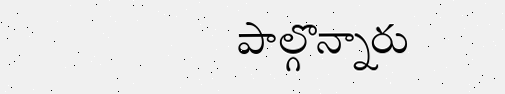పాల్గొన్నారు